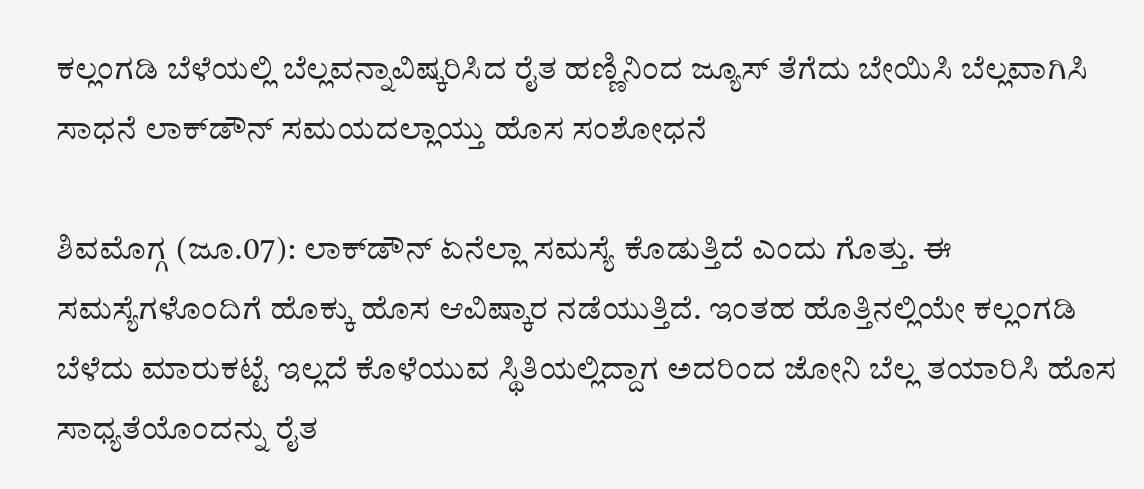ಕಲ್ಲಂಗಡಿ ಬೆಳೆಯಲ್ಲಿ ಬೆಲ್ಲವನ್ನಾವಿಷ್ಕರಿಸಿದ ರೈತ ಹಣ್ಣಿನಿಂದ ಜ್ಯೂಸ್ ತೆಗೆದು ಬೇಯಿಸಿ ಬೆಲ್ಲವಾಗಿಸಿ ಸಾಧನೆ ಲಾಕ್‌ಡೌನ್‌ ಸಮಯದಲ್ಲಾಯ್ತು ಹೊಸ ಸಂಶೋಧನೆ

ಶಿವಮೊಗ್ಗ (ಜೂ.07): ಲಾಕ್‌ಡೌನ್‌ ಏನೆಲ್ಲಾ ಸಮಸ್ಯೆ ಕೊಡುತ್ತಿದೆ ಎಂದು ಗೊತ್ತು. ಈ ಸಮಸ್ಯೆಗಳೊಂದಿಗೆ ಹೊಕ್ಕು ಹೊಸ ಆವಿಷ್ಕಾರ ನಡೆಯುತ್ತಿದೆ. ಇಂತಹ ಹೊತ್ತಿನಲ್ಲಿಯೇ ಕಲ್ಲಂಗಡಿ ಬೆಳೆದು ಮಾರುಕಟ್ಟೆ ಇಲ್ಲದೆ ಕೊಳೆಯುವ ಸ್ಥಿತಿಯಲ್ಲಿದ್ದಾಗ ಅದರಿಂದ ಜೋನಿ ಬೆಲ್ಲ ತಯಾರಿಸಿ ಹೊಸ ಸಾಧ್ಯತೆಯೊಂದನ್ನು ರೈತ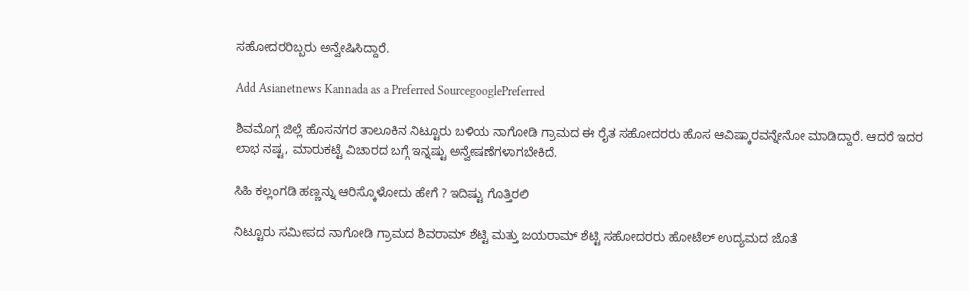ಸಹೋದರರಿಬ್ಬರು ಅನ್ವೇಷಿಸಿದ್ದಾರೆ.

Add Asianetnews Kannada as a Preferred SourcegooglePreferred

ಶಿವಮೊಗ್ಗ ಜಿಲ್ಲೆ ಹೊಸನಗರ ತಾಲೂಕಿನ ನಿಟ್ಟೂರು ಬಳಿಯ ನಾಗೋಡಿ ಗ್ರಾಮದ ಈ ರೈತ ಸಹೋದರರು ಹೊಸ ಆವಿಷ್ಕಾರವನ್ನೇನೋ ಮಾಡಿದ್ದಾರೆ. ಆದರೆ ಇದರ ಲಾಭ ನಷ್ಟ, ಮಾರುಕಟ್ಟೆ ವಿಚಾರದ ಬಗ್ಗೆ ಇನ್ನಷ್ಟು ಅನ್ವೇಷಣೆಗಳಾಗಬೇಕಿದೆ.

ಸಿಹಿ ಕಲ್ಲಂಗಡಿ ಹಣ್ಣನ್ನು ಆರಿಸ್ಕೊಳೋದು ಹೇಗೆ ? ಇದಿಷ್ಟು ಗೊತ್ತಿರಲಿ

ನಿಟ್ಟೂರು ಸಮೀಪದ ನಾಗೋಡಿ ಗ್ರಾಮದ ಶಿವರಾಮ್ ಶೆಟ್ಟಿ ಮತ್ತು ಜಯರಾಮ್ ಶೆಟ್ಟಿ ಸಹೋದರರು ಹೋಟೆಲ್ ಉದ್ಯಮದ ಜೊತೆ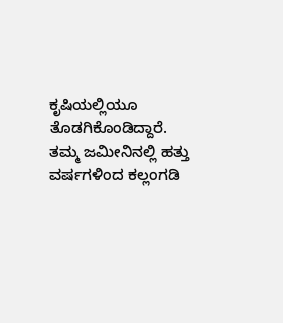ಕೃಷಿಯಲ್ಲಿಯೂ ತೊಡಗಿಕೊಂಡಿದ್ದಾರೆ. ತಮ್ಮ ಜಮೀನಿನಲ್ಲಿ ಹತ್ತು ವರ್ಷಗಳಿಂದ ಕಲ್ಲಂಗಡಿ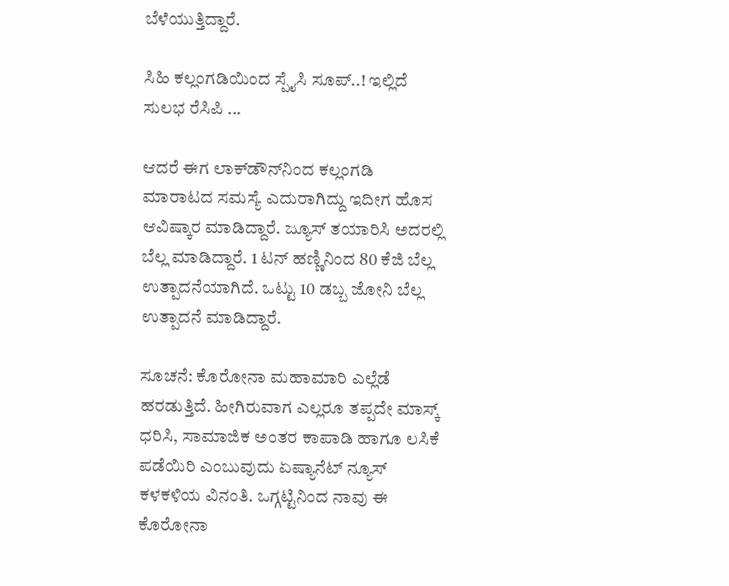ಬೆಳೆಯುತ್ತಿದ್ದಾರೆ.

ಸಿಹಿ ಕಲ್ಲಂಗಡಿಯಿಂದ ಸ್ಪೈಸಿ ಸೂಪ್..! ಇಲ್ಲಿದೆ ಸುಲಭ ರೆಸಿಪಿ ...

ಆದರೆ ಈಗ ಲಾಕ್‌ಡೌನ್‌ನಿಂದ ಕಲ್ಲಂಗಡಿ ಮಾರಾಟದ ಸಮಸ್ಯೆ ಎದುರಾಗಿದ್ದು ಇದೀಗ ಹೊಸ ಆವಿಷ್ಕಾರ ಮಾಡಿದ್ದಾರೆ. ಜ್ಯೂಸ್ ತಯಾರಿಸಿ ಅದರಲ್ಲಿ ಬೆಲ್ಲ ಮಾಡಿದ್ದಾರೆ. 1 ಟನ್ ಹಣ್ಣಿನಿಂದ 80 ಕೆಜಿ ಬೆಲ್ಲ ಉತ್ಪಾದನೆಯಾಗಿದೆ. ಒಟ್ಟು 10 ಡಬ್ಬ ಜೋನಿ ಬೆಲ್ಲ ಉತ್ಪಾದನೆ ಮಾಡಿದ್ದಾರೆ.

ಸೂಚನೆ: ಕೊರೋನಾ ಮಹಾಮಾರಿ ಎಲ್ಲೆಡೆ ಹರಡುತ್ತಿದೆ. ಹೀಗಿರುವಾಗ ಎಲ್ಲರೂ ತಪ್ಪದೇ ಮಾಸ್ಕ್ ಧರಿಸಿ, ಸಾಮಾಜಿಕ ಅಂತರ ಕಾಪಾಡಿ ಹಾಗೂ ಲಸಿಕೆ ಪಡೆಯಿರಿ ಎಂಬುವುದು ಏಷ್ಯಾನೆಟ್‌ ನ್ಯೂಸ್‌ ಕಳಕಳಿಯ ವಿನಂತಿ. ಒಗ್ಗಟ್ಟಿನಿಂದ ನಾವು ಈ ಕೊರೋನಾ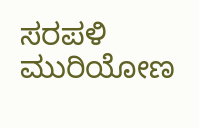ಸರಪಳಿ ಮುರಿಯೋಣ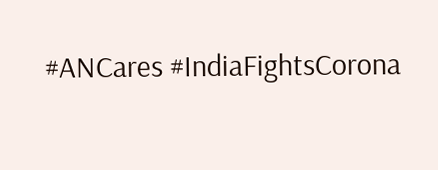#ANCares #IndiaFightsCorona